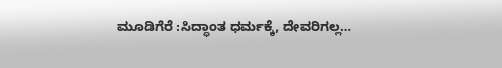ಮೂಡಿಗೆರೆ :ಸಿದ್ಧಾಂತ ಧರ್ಮಕ್ಕೆ, ದೇವರಿಗಲ್ಲ…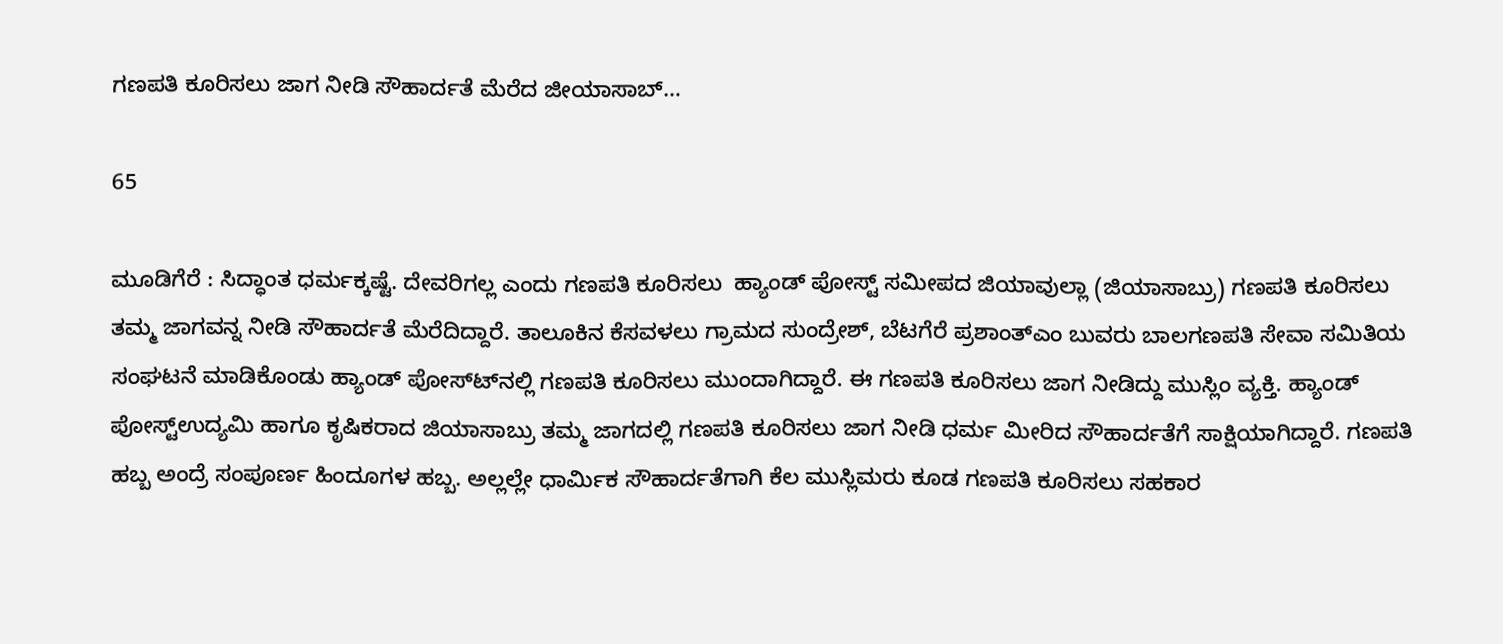ಗಣಪತಿ ಕೂರಿಸಲು ಜಾಗ ನೀಡಿ ಸೌಹಾರ್ದತೆ ಮೆರೆದ ಜೀಯಾಸಾಬ್…

65

ಮೂಡಿಗೆರೆ : ಸಿದ್ಧಾಂತ ಧರ್ಮಕ್ಕಷ್ಟೆ. ದೇವರಿಗಲ್ಲ ಎಂದು ಗಣಪತಿ ಕೂರಿಸಲು  ಹ್ಯಾಂಡ್ ಪೋಸ್ಟ್ ಸಮೀಪದ ಜಿಯಾವುಲ್ಲಾ (ಜಿಯಾಸಾಬ್ರು) ಗಣಪತಿ ಕೂರಿಸಲು ತಮ್ಮ ಜಾಗವನ್ನ ನೀಡಿ ಸೌಹಾರ್ದತೆ ಮೆರೆದಿದ್ದಾರೆ. ತಾಲೂಕಿನ ಕೆಸವಳಲು ಗ್ರಾಮದ ಸುಂದ್ರೇಶ್, ಬೆಟಗೆರೆ ಪ್ರಶಾಂತ್ಎಂ ಬುವರು ಬಾಲಗಣಪತಿ ಸೇವಾ ಸಮಿತಿಯ ಸಂಘಟನೆ ಮಾಡಿಕೊಂಡು ಹ್ಯಾಂಡ್ ಪೋಸ್ಟ್‍ನಲ್ಲಿ ಗಣಪತಿ ಕೂರಿಸಲು ಮುಂದಾಗಿದ್ದಾರೆ. ಈ ಗಣಪತಿ ಕೂರಿಸಲು ಜಾಗ ನೀಡಿದ್ದು ಮುಸ್ಲಿಂ ವ್ಯಕ್ತಿ. ಹ್ಯಾಂಡ್ ಪೋಸ್ಟ್ಉದ್ಯಮಿ ಹಾಗೂ ಕೃಷಿಕರಾದ ಜಿಯಾಸಾಬ್ರು ತಮ್ಮ ಜಾಗದಲ್ಲಿ ಗಣಪತಿ ಕೂರಿಸಲು ಜಾಗ ನೀಡಿ ಧರ್ಮ ಮೀರಿದ ಸೌಹಾರ್ದತೆಗೆ ಸಾಕ್ಷಿಯಾಗಿದ್ದಾರೆ. ಗಣಪತಿ ಹಬ್ಬ ಅಂದ್ರೆ ಸಂಪೂರ್ಣ ಹಿಂದೂಗಳ ಹಬ್ಬ. ಅಲ್ಲಲ್ಲೇ ಧಾರ್ಮಿಕ ಸೌಹಾರ್ದತೆಗಾಗಿ ಕೆಲ ಮುಸ್ಲಿಮರು ಕೂಡ ಗಣಪತಿ ಕೂರಿಸಲು ಸಹಕಾರ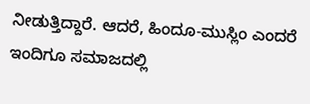ನೀಡುತ್ತಿದ್ದಾರೆ. ಆದರೆ, ಹಿಂದೂ-ಮುಸ್ಲಿಂ ಎಂದರೆ ಇಂದಿಗೂ ಸಮಾಜದಲ್ಲಿ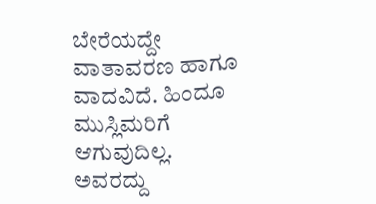ಬೇರೆಯದ್ದೇ ವಾತಾವರಣ ಹಾಗೂ ವಾದವಿದೆ. ಹಿಂದೂ ಮುಸ್ಲಿಮರಿಗೆ ಆಗುವುದಿಲ್ಲ. ಅವರದ್ದು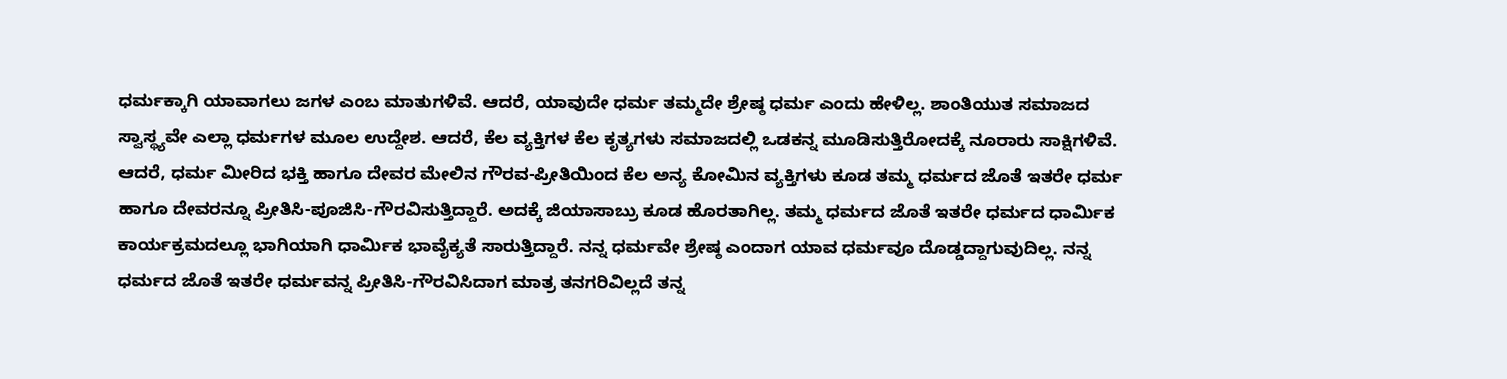ಧರ್ಮಕ್ಕಾಗಿ ಯಾವಾಗಲು ಜಗಳ ಎಂಬ ಮಾತುಗಳಿವೆ. ಆದರೆ, ಯಾವುದೇ ಧರ್ಮ ತಮ್ಮದೇ ಶ್ರೇಷ್ಠ ಧರ್ಮ ಎಂದು ಹೇಳಿಲ್ಲ. ಶಾಂತಿಯುತ ಸಮಾಜದ ಸ್ವಾಸ್ಥ್ಯವೇ ಎಲ್ಲಾ ಧರ್ಮಗಳ ಮೂಲ ಉದ್ದೇಶ. ಆದರೆ, ಕೆಲ ವ್ಯಕ್ತಿಗಳ ಕೆಲ ಕೃತ್ಯಗಳು ಸಮಾಜದಲ್ಲಿ ಒಡಕನ್ನ ಮೂಡಿಸುತ್ತಿರೋದಕ್ಕೆ ನೂರಾರು ಸಾಕ್ಷಿಗಳಿವೆ. ಆದರೆ, ಧರ್ಮ ಮೀರಿದ ಭಕ್ತಿ ಹಾಗೂ ದೇವರ ಮೇಲಿನ ಗೌರವ-ಪ್ರೀತಿಯಿಂದ ಕೆಲ ಅನ್ಯ ಕೋಮಿನ ವ್ಯಕ್ತಿಗಳು ಕೂಡ ತಮ್ಮ ಧರ್ಮದ ಜೊತೆ ಇತರೇ ಧರ್ಮ ಹಾಗೂ ದೇವರನ್ನೂ ಪ್ರೀತಿಸಿ-ಪೂಜಿಸಿ-ಗೌರವಿಸುತ್ತಿದ್ದಾರೆ. ಅದಕ್ಕೆ ಜಿಯಾಸಾಬ್ರು ಕೂಡ ಹೊರತಾಗಿಲ್ಲ. ತಮ್ಮ ಧರ್ಮದ ಜೊತೆ ಇತರೇ ಧರ್ಮದ ಧಾರ್ಮಿಕ ಕಾರ್ಯಕ್ರಮದಲ್ಲೂ ಭಾಗಿಯಾಗಿ ಧಾರ್ಮಿಕ ಭಾವೈಕ್ಯತೆ ಸಾರುತ್ತಿದ್ದಾರೆ. ನನ್ನ ಧರ್ಮವೇ ಶ್ರೇಷ್ಠ ಎಂದಾಗ ಯಾವ ಧರ್ಮವೂ ದೊಡ್ಡದ್ದಾಗುವುದಿಲ್ಲ. ನನ್ನ ಧರ್ಮದ ಜೊತೆ ಇತರೇ ಧರ್ಮವನ್ನ ಪ್ರೀತಿಸಿ-ಗೌರವಿಸಿದಾಗ ಮಾತ್ರ ತನಗರಿವಿಲ್ಲದೆ ತನ್ನ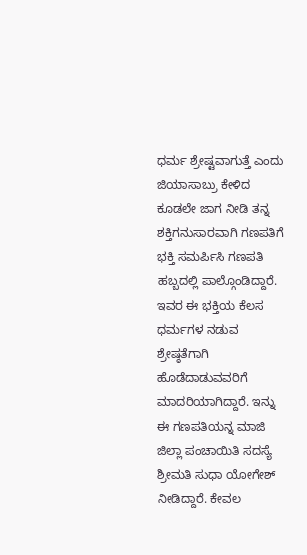ಧರ್ಮ ಶ್ರೇಷ್ಟವಾಗುತ್ತೆ ಎಂದು ಜಿಯಾಸಾಬ್ರು ಕೇಳಿದ ಕೂಡಲೇ ಜಾಗ ನೀಡಿ ತನ್ನ ಶಕ್ತಿಗನುಸಾರವಾಗಿ ಗಣಪತಿಗೆ ಭಕ್ತಿ ಸಮರ್ಪಿಸಿ ಗಣಪತಿ ಹಬ್ಬದಲ್ಲಿ ಪಾಲ್ಗೊಂಡಿದ್ದಾರೆ. ಇವರ ಈ ಭಕ್ತಿಯ ಕೆಲಸ ಧರ್ಮಗಳ ನಡುವ ಶ್ರೇಷ್ಠತೆಗಾಗಿ ಹೊಡೆದಾಡುವವರಿಗೆ ಮಾದರಿಯಾಗಿದ್ದಾರೆ. ಇನ್ನು ಈ ಗಣಪತಿಯನ್ನ ಮಾಜಿ ಜಿಲ್ಲಾ ಪಂಚಾಯಿತಿ ಸದಸ್ಯೆ ಶ್ರೀಮತಿ ಸುಧಾ ಯೋಗೇಶ್  ನೀಡಿದ್ದಾರೆ. ಕೇವಲ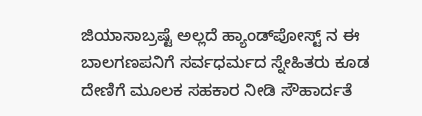ಜಿಯಾಸಾಬ್ರಷ್ಟೆ ಅಲ್ಲದೆ ಹ್ಯಾಂಡ್‍ಪೋಸ್ಟ್ ನ ಈ ಬಾಲಗಣಪನಿಗೆ ಸರ್ವಧರ್ಮದ ಸ್ನೇಹಿತರು ಕೂಡ ದೇಣಿಗೆ ಮೂಲಕ ಸಹಕಾರ ನೀಡಿ ಸೌಹಾರ್ದತೆ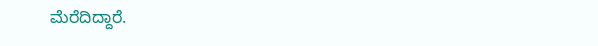ಮೆರೆದಿದ್ದಾರೆ.